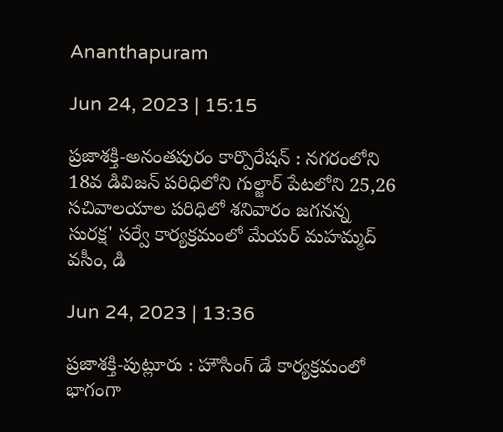Ananthapuram

Jun 24, 2023 | 15:15

ప్రజాశక్తి-అనంతపురం కార్పొరేషన్ : నగరంలోని 18వ డివిజన్ పరిధిలోని గుల్జార్ పేటలోని 25,26 సచివాలయాల పరిధిలో శనివారం జగనన్న సురక్ష' సర్వే కార్యక్రమంలో మేయర్ మహమ్మద్ వసీం, డి

Jun 24, 2023 | 13:36

ప్రజాశక్తి-పుట్లూరు : హౌసింగ్ డే కార్యక్రమంలో భాగంగా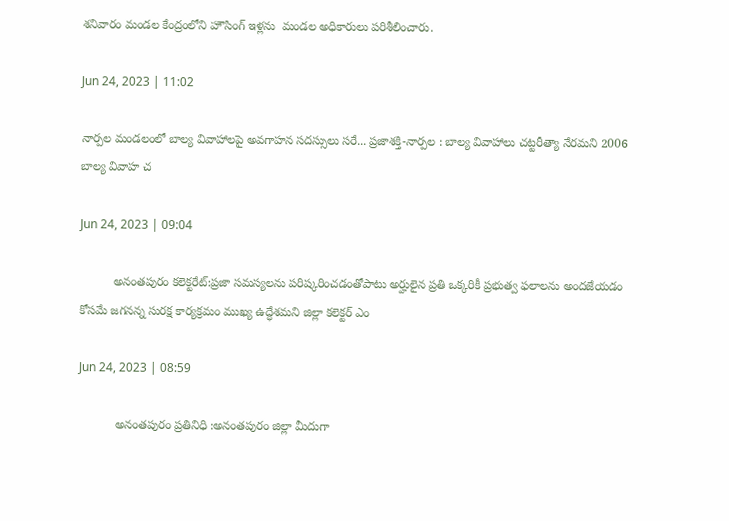శనివారం మండల కేంద్రంలోని హౌసింగ్ ఇళ్లను  మండల అధికారులు పరిశీలించారు.

Jun 24, 2023 | 11:02

నార్పల మండలంలో బాల్య వివాహాలపై అవగాహన సదస్సులు సరే... ప్రజాశక్తి-నార్పల : బాల్య వివాహాలు చట్టరీత్యా నేరమని 2006 బాల్య వివాహ చ

Jun 24, 2023 | 09:04

          అనంతపురం కలెక్టరేట్‌:ప్రజా సమస్యలను పరిష్కరించడంతోపాటు అర్హులైన ప్రతి ఒక్కరికీ ప్రభుత్వ ఫలాలను అందజేయడం కోసమే జగనన్న సురక్ష కార్యక్రమం ముఖ్య ఉద్ధేశమని జిల్లా కలెక్టర్‌ ఎం

Jun 24, 2023 | 08:59

           అనంతపురం ప్రతినిధి :అనంతపురం జిల్లా మీదుగా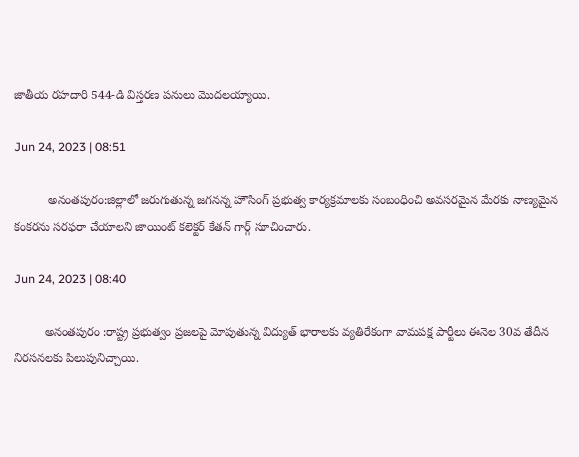జాతీయ రహదారి 544-డి విస్తరణ పనులు మొదలయ్యాయి.

Jun 24, 2023 | 08:51

          అనంతపురం:జిల్లాలో జరుగుతున్న జగనన్న హౌసింగ్‌ ప్రభుత్వ కార్యక్రమాలకు సంబంధించి అవసరమైన మేరకు నాణ్యమైన కంకరను సరఫరా చేయాలని జాయింట్‌ కలెక్టర్‌ కేతన్‌ గార్గ్‌ సూచించారు.

Jun 24, 2023 | 08:40

         అనంతపురం :రాష్ట్ర ప్రభుత్వం ప్రజలపై మోపుతున్న విద్యుత్‌ భారాలకు వ్యతిరేకంగా వామపక్ష పార్టీలు ఈనెల 30వ తేదీన నిరసనలకు పిలుపునిచ్చాయి.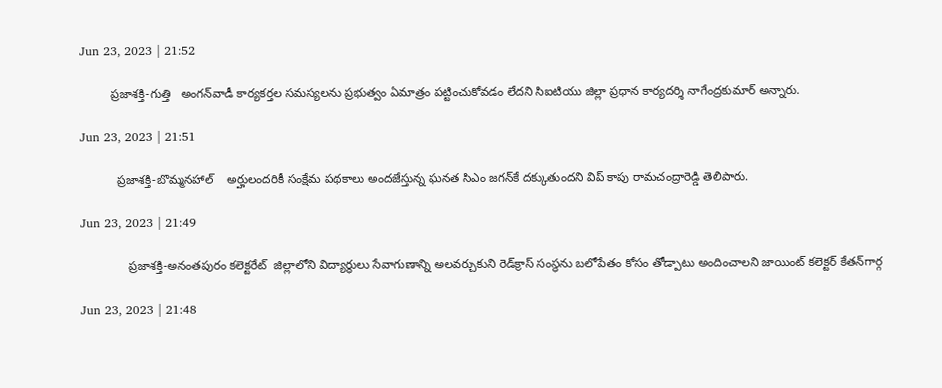Jun 23, 2023 | 21:52

         ప్రజాశక్తి-గుత్తి   అంగన్‌వాడీ కార్యకర్తల సమస్యలను ప్రభుత్వం ఏమాత్రం పట్టించుకోవడం లేదని సిఐటియు జిల్లా ప్రధాన కార్యదర్శి నాగేంద్రకుమార్‌ అన్నారు.

Jun 23, 2023 | 21:51

           ప్రజాశక్తి-బొమ్మనహాల్‌    అర్హులందరికీ సంక్షేమ పథకాలు అందజేస్తున్న ఘనత సిఎం జగన్‌కే దక్కుతుందని విప్‌ కాపు రామచంద్రారెడ్డి తెలిపారు.

Jun 23, 2023 | 21:49

              ప్రజాశక్తి-అనంతపురం కలెక్టరేట్‌  జిల్లాలోని విద్యార్థులు సేవాగుణాన్ని అలవర్చుకుని రెడ్‌క్రాస్‌ సంస్థను బలోపేతం కోసం తోడ్పాటు అందించాలని జాయింట్‌ కలెక్టర్‌ కేతన్‌గార్గ

Jun 23, 2023 | 21:48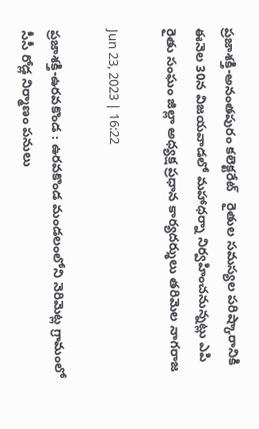ప్రజాశక్తి-అనంతపురం కలెక్టరేట్‌   రైతుల సమస్యల పరిష్కారానికి ఈనెల 30న విజయవాడలో మహాధర్నా నిర్వహించనున్నట్లు ఎపి రైతు సంఘం జిల్లా అధ్యక్ష ప్రధాన కార్యదర్శులు తరిమెల నాగరాజ

Jun 23, 2023 | 16:22

ప్రజాశక్తి-ఉరవకొండ : ఉరవకొండ మండలంలోని నెరిమెట్ల గ్రామంలో సీసీ రోడ్ల నిర్మాణం పనులు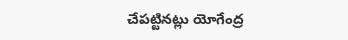చేపట్టినట్లు యోగేంద్ర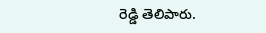రెడ్డి తెలిపారు.